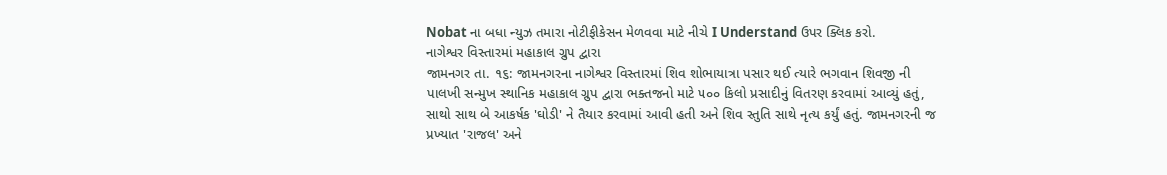Nobat ના બધા ન્યુઝ તમારા નોટીફીકેસન મેળવવા માટે નીચે I Understand ઉપર ક્લિક કરો.
નાગેશ્વર વિસ્તારમાં મહાકાલ ગ્રુપ દ્વારા
જામનગર તા. ૧૬: જામનગરના નાગેશ્વર વિસ્તારમાં શિવ શોભાયાત્રા પસાર થઈ ત્યારે ભગવાન શિવજી ની પાલખી સન્મુખ સ્થાનિક મહાકાલ ગ્રુપ દ્વારા ભક્તજનો માટે ૫૦૦ કિલો પ્રસાદીનું વિતરણ કરવામાં આવ્યું હતું, સાથો સાથ બે આકર્ષક 'ઘોડી' ને તૈયાર કરવામાં આવી હતી અને શિવ સ્તુતિ સાથે નૃત્ય કર્યું હતું. જામનગરની જ પ્રખ્યાત 'રાજલ' અને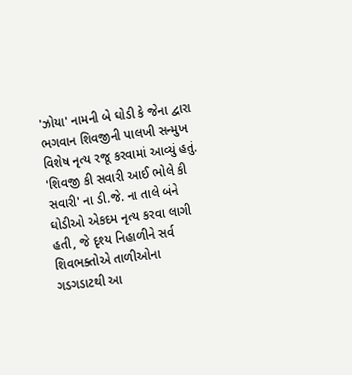'ઝોયા' નામની બે ઘોડી કે જેના દ્વારા ભગવાન શિવજીની પાલખી સન્મુખ વિશેષ નૃત્ય રજૂ કરવામાં આવ્યું હતું.
'શિવજી કી સવારી આઈ ભોલે કી સવારી' ના ડી.જે. ના તાલે બંને ઘોડીઓ એકદમ નૃત્ય કરવા લાગી હતી, જે દૃશ્ય નિહાળીને સર્વ શિવભક્તોએ તાળીઓના ગડગડાટથી આ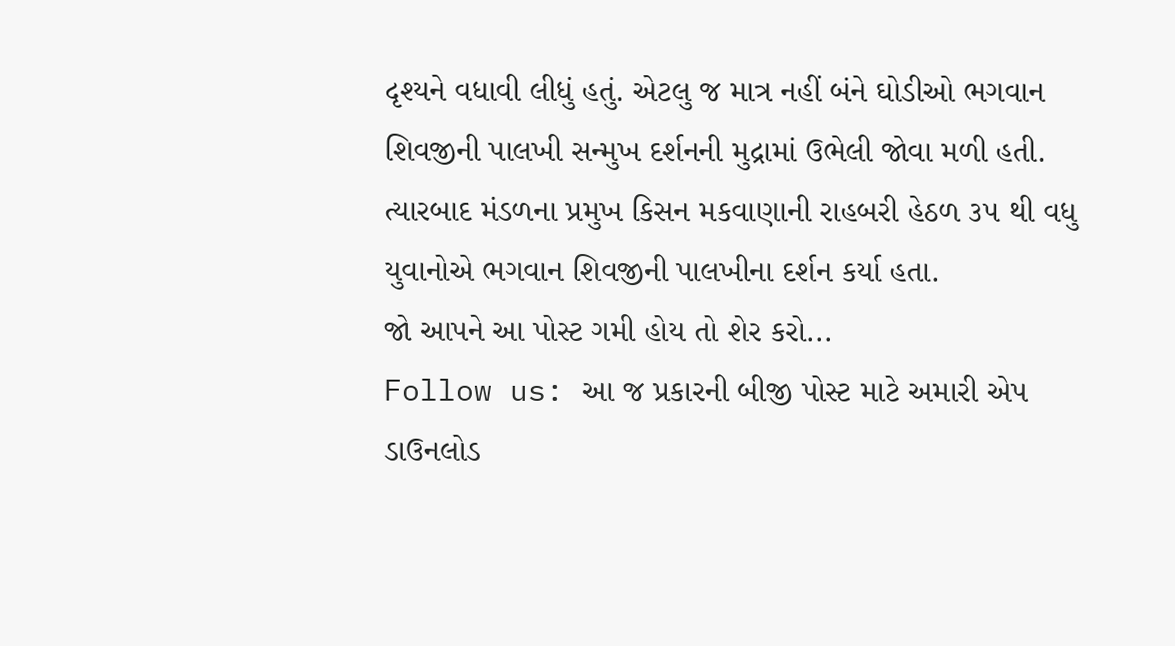દૃશ્યને વધાવી લીધું હતું. એટલુ જ માત્ર નહીં બંને ઘોડીઓ ભગવાન શિવજીની પાલખી સન્મુખ દર્શનની મુદ્રામાં ઉભેલી જોવા મળી હતી. ત્યારબાદ મંડળના પ્રમુખ કિસન મકવાણાની રાહબરી હેઠળ ૩૫ થી વધુ યુવાનોએ ભગવાન શિવજીની પાલખીના દર્શન કર્યા હતા.
જો આપને આ પોસ્ટ ગમી હોય તો શેર કરો...
Follow us: આ જ પ્રકારની બીજી પોસ્ટ માટે અમારી એપ ડાઉનલોડ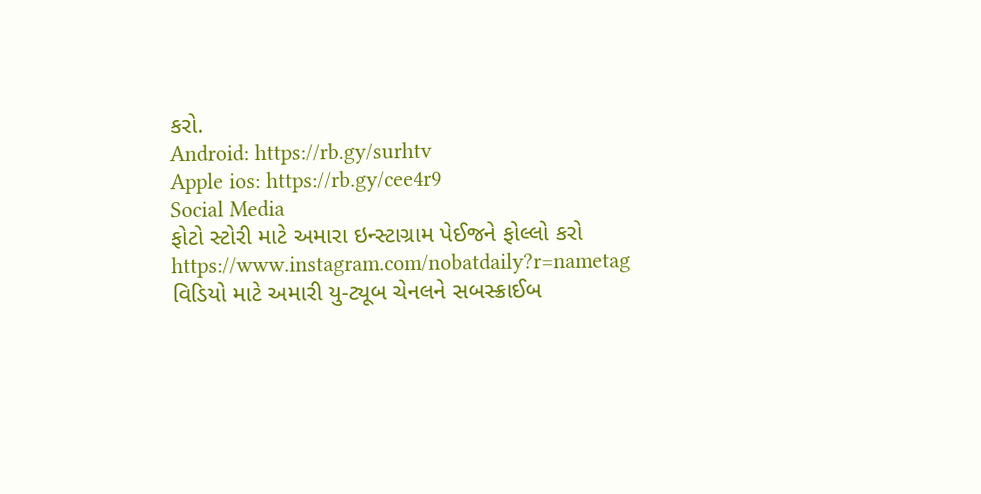કરો.
Android: https://rb.gy/surhtv
Apple ios: https://rb.gy/cee4r9
Social Media
ફોટો સ્ટોરી માટે અમારા ઇન્સ્ટાગ્રામ પેઈજને ફોલ્લો કરો
https://www.instagram.com/nobatdaily?r=nametag
વિડિયો માટે અમારી યુ-ટ્યૂબ ચેનલને સબસ્ક્રાઈબ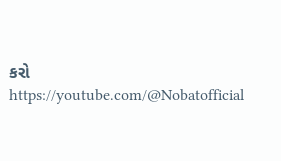કરો
https://youtube.com/@Nobatofficial